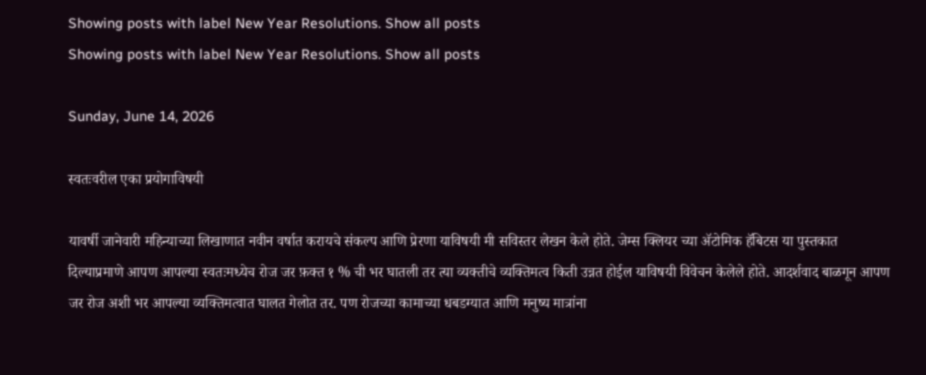Showing posts with label New Year Resolutions. Show all posts
Showing posts with label New Year Resolutions. Show all posts

Sunday, June 14, 2026

स्वतःवरील एका प्रयोगाविषयी

यावर्षी जानेवारी महिन्याच्या लिखाणात नवीन वर्षात करायचे संकल्प आणि प्रेरणा याविषयी मी सविस्तर लेखन केले होते. जेम्स क्लियर च्या ॲटोमिक हॅबिटस या पुस्तकात दिल्याप्रमाणे आपण आपल्या स्वतःमध्येच रोज जर फ़क्त १ % ची भर घातली तर त्या व्यक्तीचे व्यक्तिमत्व किती उन्नत होईल याविषयी विवेचन केलेले होते. आदर्शवाद बाळगून आपण जर रोज अशी भर आपल्या व्यक्तिमत्वात घालत गेलोत तर. पण रोजच्या कामाच्या धबडग्यात आणि मनुष्य मात्रांना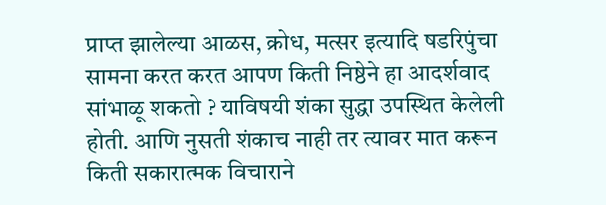प्राप्त झालेल्या आळस, क्रोध, मत्सर इत्यादि षडरिपुंचा सामना करत करत आपण किती निष्ठेने हा आदर्शवाद सांभाळू शकतो ? याविषयी शंका सुद्धा उपस्थित केलेली होती. आणि नुसती शंकाच नाही तर त्यावर मात करून किती सकारात्मक विचाराने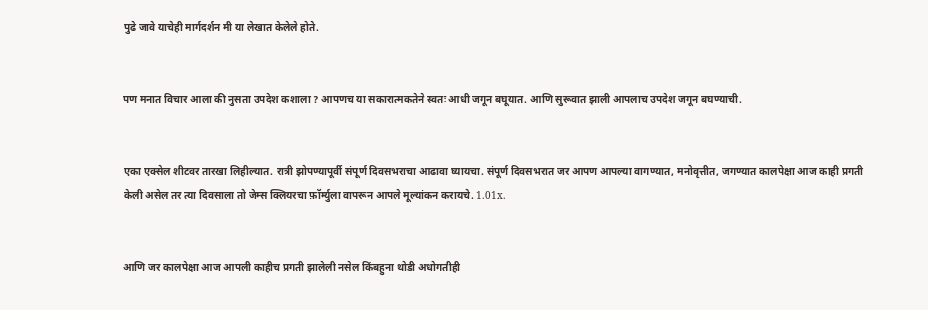पुढे जावे याचेही मार्गदर्शन मी या लेखात केलेले होते.


पण मनात विचार आला की नुसता उपदेश कशाला ? आपणच या सकारात्मकतेने स्वतः आधी जगून बघूयात. आणि सुरूवात झाली आपलाच उपदेश जगून बघण्याची.


एका एक्सेल शीटवर तारखा लिहील्यात. रात्री झोपण्यापूर्वी संपूर्ण दिवसभराचा आढावा घ्यायचा. संपूर्ण दिवसभरात जर आपण आपल्या वागण्यात, मनोवृत्तीत, जगण्यात कालपेक्षा आज काही प्रगती केली असेल तर त्या दिवसाला तो जेम्स क्लियरचा फ़ॉर्म्युला वापरून आपले मूल्यांकन करायचे. 1.01x.


आणि जर कालपेक्षा आज आपली काहीच प्रगती झालेली नसेल किंबहुना थोडी अधोगतीही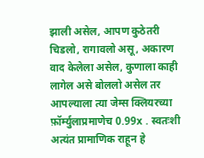झाली असेल, आपण कुठेतरी चिडलो, रागावलो असू, अकारण वाद केलेला असेल, कुणाला काही लागेल असे बोललो असेल तर आपल्याला त्या जेम्स क्लियरच्या फ़ॉर्म्युलाप्रमाणेच 0.99x . स्वतःशी अत्यंत प्रामाणिक राहून हे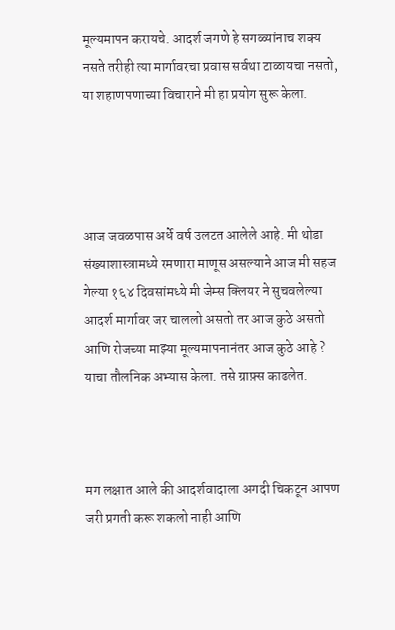मूल्यमापन करायचे. आदर्श जगणे हे सगळ्यांनाच शक्य नसते तरीही त्या मार्गावरचा प्रवास सर्वथा टाळायचा नसतो, या शहाणपणाच्या विचाराने मी हा प्रयोग सुरू केला.




आज जवळपास अर्धे वर्ष उलटत आलेले आहे. मी थोडा संख्याशास्त्रामध्ये रमणारा माणूस असल्याने आज मी सहज गेल्या १६४ दिवसांमध्ये मी जेम्स क्लियर ने सुचवलेल्या आदर्श मार्गावर जर चाललो असतो तर आज कुठे असतो आणि रोजच्या माझ्या मूल्यमापनानंतर आज कुठे आहे ? याचा तौलनिक अभ्यास केला. तसे ग्राफ़्स काढलेत.



मग लक्षात आले की आदर्शवादाला अगदी चिकटून आपण जरी प्रगती करू शकलो नाही आणि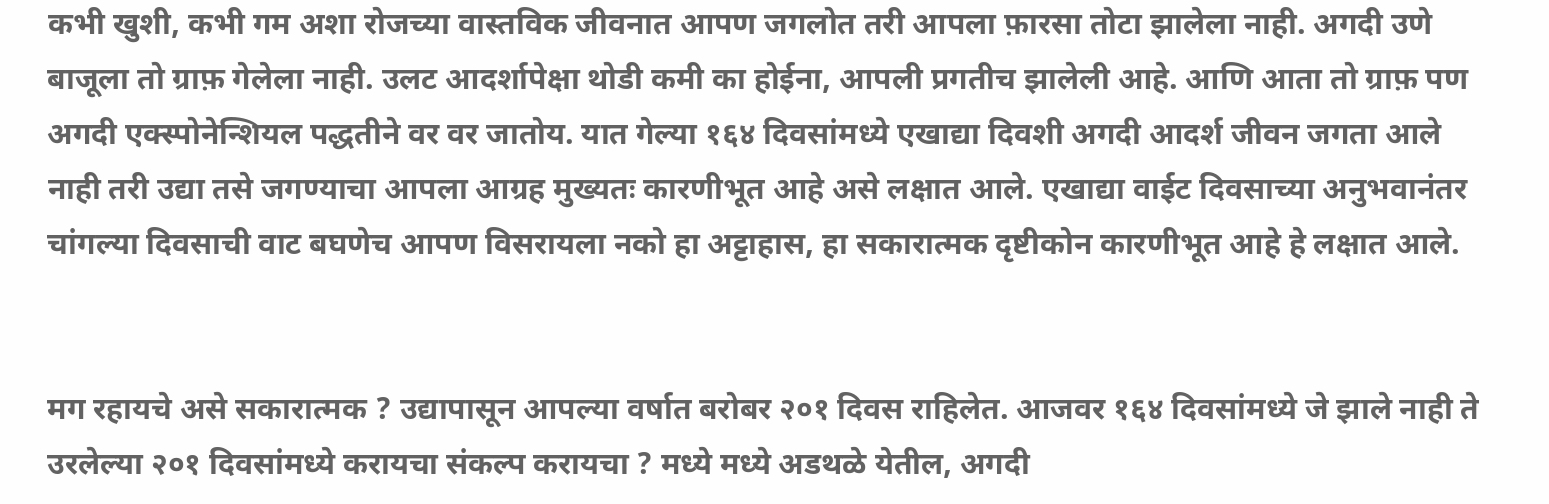कभी खुशी, कभी गम अशा रोजच्या वास्तविक जीवनात आपण जगलोत तरी आपला फ़ारसा तोटा झालेला नाही. अगदी उणे बाजूला तो ग्राफ़ गेलेला नाही. उलट आदर्शापेक्षा थोडी कमी का होईना, आपली प्रगतीच झालेली आहे. आणि आता तो ग्राफ़ पण अगदी एक्स्पोनेन्शियल पद्धतीने वर वर जातोय. यात गेल्या १६४ दिवसांमध्ये एखाद्या दिवशी अगदी आदर्श जीवन जगता आले नाही तरी उद्या तसे जगण्याचा आपला आग्रह मुख्यतः कारणीभूत आहे असे लक्षात आले. एखाद्या वाईट दिवसाच्या अनुभवानंतर चांगल्या दिवसाची वाट बघणेच आपण विसरायला नको हा अट्टाहास, हा सकारात्मक दृष्टीकोन कारणीभूत आहे हे लक्षात आले.


मग रहायचे असे सकारात्मक ? उद्यापासून आपल्या वर्षात बरोबर २०१ दिवस राहिलेत. आजवर १६४ दिवसांमध्ये जे झाले नाही ते उरलेल्या २०१ दिवसांमध्ये करायचा संकल्प करायचा ? मध्ये मध्ये अडथळे येतील, अगदी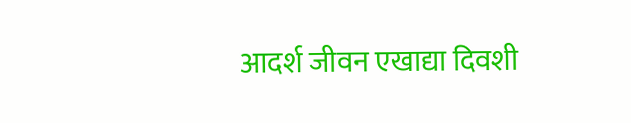आदर्श जीवन एखाद्या दिवशी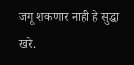जगू शकणार नाही हे सुद्धा खरे.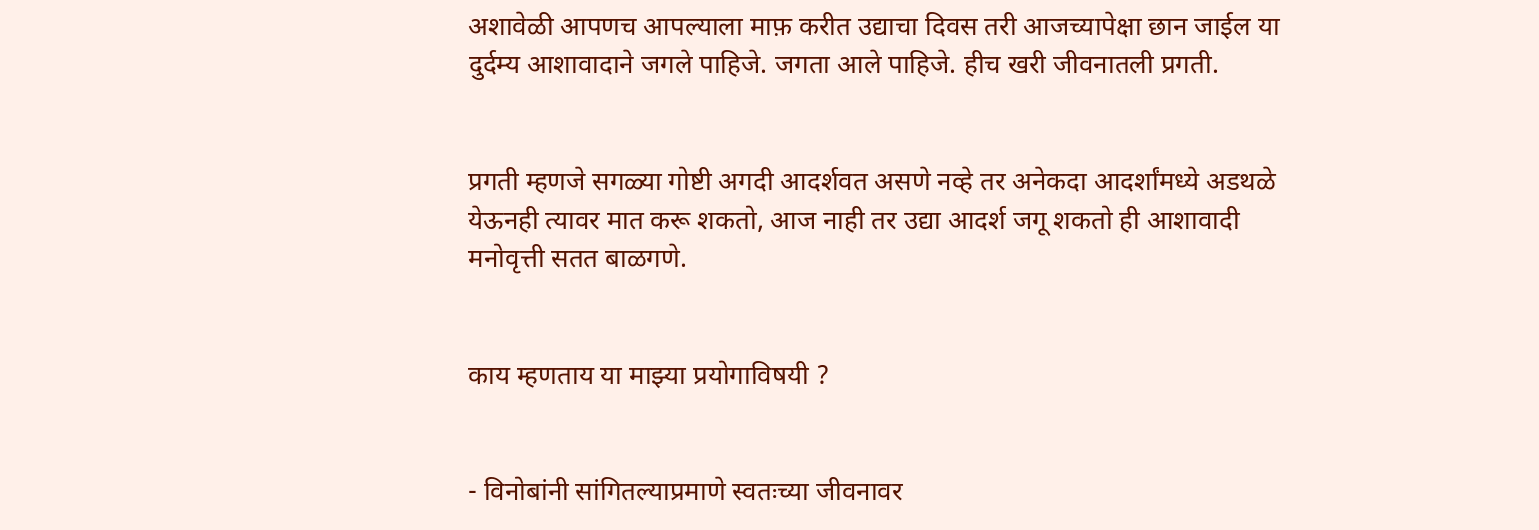अशावेळी आपणच आपल्याला माफ़ करीत उद्याचा दिवस तरी आजच्यापेक्षा छान जाईल या दुर्दम्य आशावादाने जगले पाहिजे. जगता आले पाहिजे. हीच खरी जीवनातली प्रगती.


प्रगती म्हणजे सगळ्या गोष्टी अगदी आदर्शवत असणे नव्हे तर अनेकदा आदर्शांमध्ये अडथळे येऊनही त्यावर मात करू शकतो, आज नाही तर उद्या आदर्श जगू शकतो ही आशावादी मनोवृत्ती सतत बाळगणे.


काय म्हणताय या माझ्या प्रयोगाविषयी ?


- विनोबांनी सांगितल्याप्रमाणे स्वतःच्या जीवनावर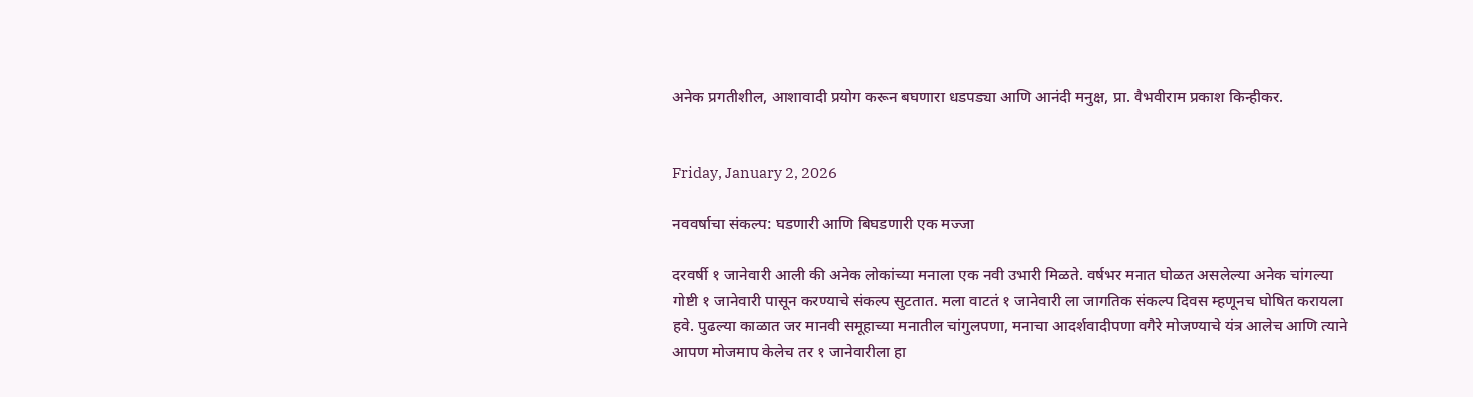अनेक प्रगतीशील, आशावादी प्रयोग करून बघणारा धडपड्या आणि आनंदी मनुक्ष, प्रा. वैभवीराम प्रकाश किन्हीकर.


Friday, January 2, 2026

नववर्षाचा संकल्प: घडणारी आणि बिघडणारी एक मज्जा

दरवर्षी १ जानेवारी आली की अनेक लोकांच्या मनाला एक नवी उभारी मिळते. वर्षभर मनात घोळत असलेल्या अनेक चांगल्या गोष्टी १ जानेवारी पासून करण्याचे संकल्प सुटतात. मला वाटतं १ जानेवारी ला जागतिक संकल्प दिवस म्हणूनच घोषित करायला हवे. पुढल्या काळात जर मानवी समूहाच्या मनातील चांगुलपणा, मनाचा आदर्शवादीपणा वगैरे मोजण्याचे यंत्र आलेच आणि त्याने आपण मोजमाप केलेच तर १ जानेवारीला हा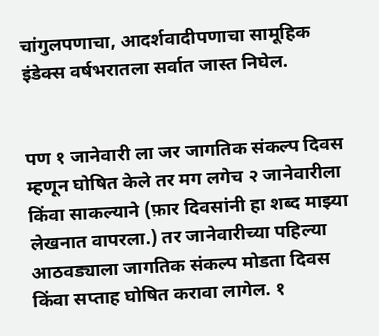चांगुलपणाचा, आदर्शवादीपणाचा सामूहिक इंडेक्स वर्षभरातला सर्वात जास्त निघेल.


पण १ जानेवारी ला जर जागतिक संकल्प दिवस म्हणून घोषित केले तर मग लगेच २ जानेवारीला किंवा साकल्याने (फ़ार दिवसांनी हा शब्द माझ्या लेखनात वापरला.) तर जानेवारीच्या पहिल्या आठवड्याला जागतिक संकल्प मोडता दिवस किंवा सप्ताह घोषित करावा लागेल. १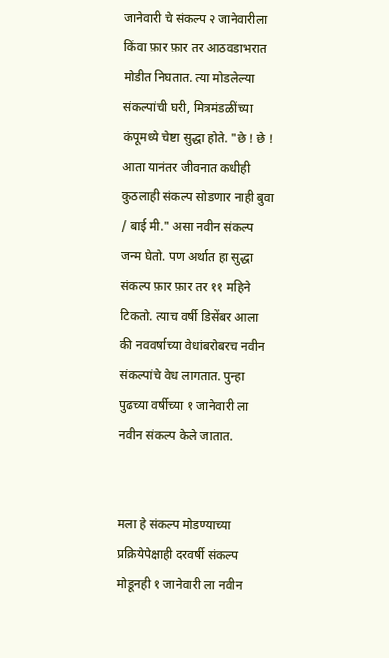जानेवारी चे संकल्प २ जानेवारीला किंवा फ़ार फ़ार तर आठवडाभरात मोडीत निघतात. त्या मोडलेल्या संकल्पांची घरी, मित्रमंडळींच्या कंपूमध्ये चेष्टा सुद्धा होते. "छे ! छे ! आता यानंतर जीवनात कधीही कुठलाही संकल्प सोडणार नाही बुवा / बाई मी." असा नवीन संकल्प जन्म घेतो. पण अर्थात हा सुद्धा संकल्प फ़ार फ़ार तर ११ महिने टिकतो. त्याच वर्षी डिसेंबर आला की नववर्षाच्या वेधांबरोबरच नवीन संकल्पांचे वेध लागतात. पुन्हा पुढच्या वर्षीच्या १ जानेवारी ला नवीन संकल्प केले जातात.


मला हे संकल्प मोडण्याच्या प्रक्रियेपेक्षाही दरवर्षी संकल्प मोडूनही १ जानेवारी ला नवीन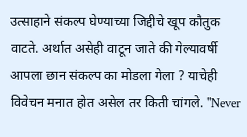उत्साहाने संकल्प घेण्याच्या जिद्दीचे खूप कौतुक वाटते. अर्थात असेही वाटून जाते की गेल्यावर्षी आपला छान संकल्प का मोडला गेला ? याचेही विवेचन मनात होत असेल तर किती चांगले. "Never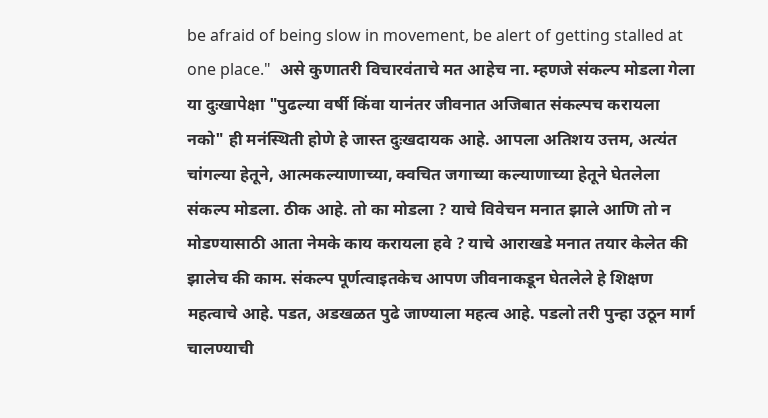be afraid of being slow in movement, be alert of getting stalled at one place."  असे कुणातरी विचारवंताचे मत आहेच ना. म्हणजे संकल्प मोडला गेला या दुःखापेक्षा "पुढल्या वर्षी किंवा यानंतर जीवनात अजिबात संकल्पच करायला नको" ही मनंस्थिती होणे हे जास्त दुःखदायक आहे. आपला अतिशय उत्तम, अत्यंत चांगल्या हेतूने, आत्मकल्याणाच्या, क्वचित जगाच्या कल्याणाच्या हेतूने घेतलेला संकल्प मोडला. ठीक आहे. तो का मोडला ? याचे विवेचन मनात झाले आणि तो न मोडण्यासाठी आता नेमके काय करायला हवे ? याचे आराखडे मनात तयार केलेत की झालेच की काम. संकल्प पूर्णत्वाइतकेच आपण जीवनाकडून घेतलेले हे शिक्षण महत्वाचे आहे. पडत, अडखळत पुढे जाण्याला महत्व आहे. पडलो तरी पुन्हा उठून मार्ग चालण्याची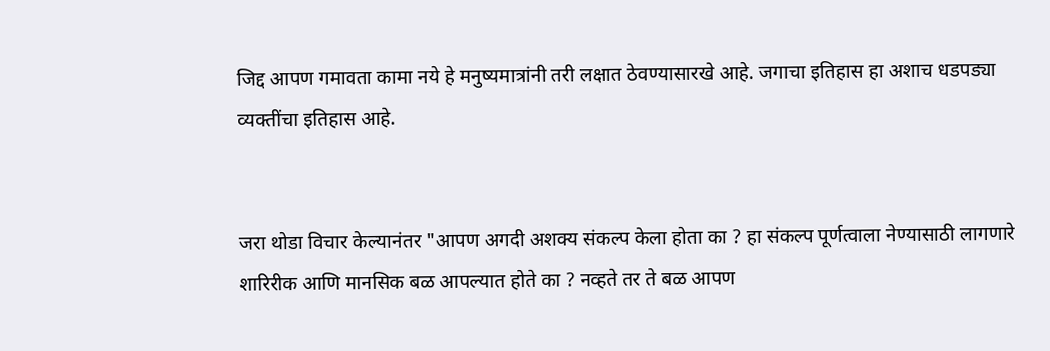जिद्द आपण गमावता कामा नये हे मनुष्यमात्रांनी तरी लक्षात ठेवण्यासारखे आहे. जगाचा इतिहास हा अशाच धडपड्या व्यक्तींचा इतिहास आहे.


जरा थोडा विचार केल्यानंतर "आपण अगदी अशक्य संकल्प केला होता का ? हा संकल्प पूर्णत्वाला नेण्यासाठी लागणारे शारिरीक आणि मानसिक बळ आपल्यात होते का ? नव्हते तर ते बळ आपण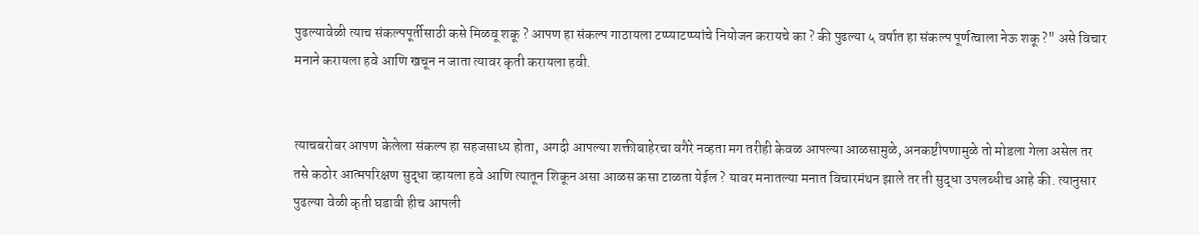पुढल्यावेळी त्याच संकल्पपूर्तीसाठी कसे मिळवू शकू ? आपण हा संकल्प गाठायला टप्प्याटप्प्यांचे नियोजन करायचे का ? की पुढल्या ५ वर्षात हा संकल्प पूर्णत्वाला नेऊ शकू ?" असे विचार मनाने करायला हवे आणि खचून न जाता त्यावर कृती करायला हवी.


त्याचबरोबर आपण केलेला संकल्प हा सहजसाध्य होता, अगदी आपल्या शक्तीबाहेरचा वगैरे नव्हता मग तरीही केवळ आपल्या आळसामुळे, अनकष्टीपणामुळे तो मोडला गेला असेल तर तसे कठोर आत्मपरिक्षण सुद्धा व्हायला हवे आणि त्यातून शिकून असा आळस कसा टाळता येईल ? यावर मनातल्या मनात विचारमंथन झाले तर ती सुद्धा उपलब्धीच आहे की. त्यानुसार पुढल्या वेळी कृती घडावी हीच आपली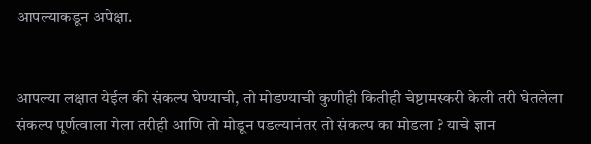आपल्याकडून अपेक्षा.


आपल्या लक्षात येईल की संकल्प घेण्याची, तो मोडण्याची कुणीही कितीही चेष्टामस्करी केली तरी घेतलेला संकल्प पूर्णत्वाला गेला तरीही आणि तो मोडून पडल्यानंतर तो संकल्प का मोडला ? याचे ज्ञान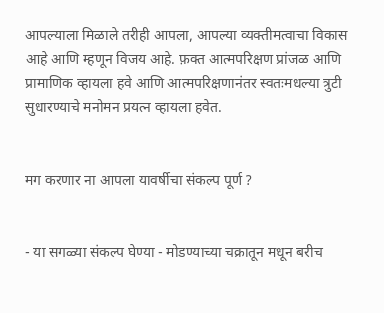आपल्याला मिळाले तरीही आपला, आपल्या व्यक्तीमत्वाचा विकास आहे आणि म्हणून विजय आहे. फ़क्त आत्मपरिक्षण प्रांजळ आणि प्रामाणिक व्हायला हवे आणि आत्मपरिक्षणानंतर स्वतःमधल्या त्रुटी सुधारण्याचे मनोमन प्रयत्न व्हायला हवेत.


मग करणार ना आपला यावर्षीचा संकल्प पूर्ण ?


- या सगळ्या संकल्प घेण्या - मोडण्याच्या चक्रातून मधून बरीच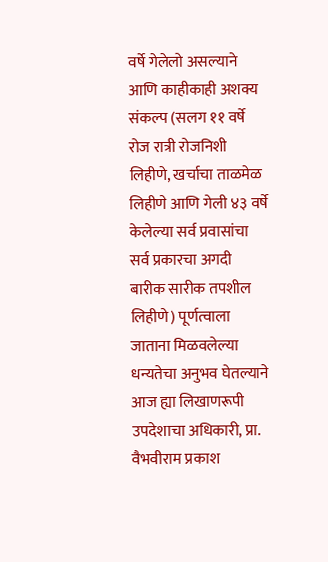वर्षे गेलेलो असल्याने आणि काहीकाही अशक्य संकल्प (सलग ११ वर्षे रोज रात्री रोजनिशी लिहीणे, खर्चाचा ताळमेळ लिहीणे आणि गेली ४३ वर्षे केलेल्या सर्व प्रवासांचा सर्व प्रकारचा अगदी बारीक सारीक तपशील लिहीणे) पूर्णत्वाला जाताना मिळवलेल्या धन्यतेचा अनुभव घेतल्याने आज ह्या लिखाणरूपी उपदेशाचा अधिकारी, प्रा. वैभवीराम प्रकाश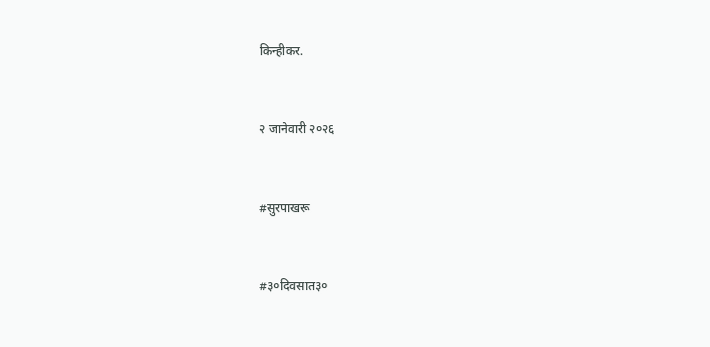किन्हीकर.


२ जानेवारी २०२६


#सुरपाखरू


#३०दिवसात३०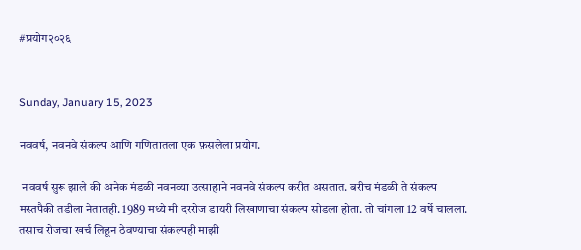#प्रयोग२०२६


Sunday, January 15, 2023

नववर्ष, नवनवे संकल्प आणि गणितातला एक फ़सलेला प्रयोग.

 नववर्ष सुरू झाले की अनेक मंडळी नवनव्या उत्साहाने नवनवे संकल्प करीत असतात. बरीच मंडळी ते संकल्प मस्तपैकी तडीला नेतातही. 1989 मध्ये मी दररोज डायरी लिखाणाचा संकल्प सोडला होता. तो चांगला 12 वर्षे चालला. तसाच रोजचा खर्च लिहून ठेवण्याचा संकल्पही माझी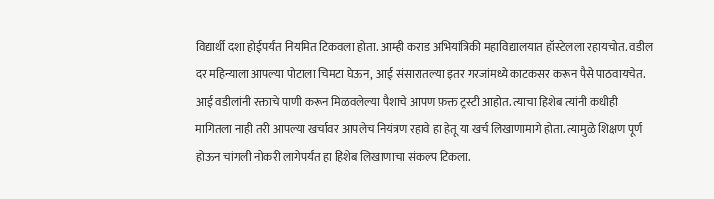विद्यार्थी दशा होईपर्यंत नियमित टिकवला होता. आम्ही कराड अभियांत्रिकी महाविद्यालयात हॉस्टेलला रहायचोत. वडील दर महिन्याला आपल्या पोटाला चिमटा घेऊन, आई संसारातल्या इतर गरजांमध्ये काटकसर करून पैसे पाठवायचेत. आई वडीलांनी रक्ताचे पाणी करून मिळवलेल्या पैशाचे आपण फ़क्त ट्रस्टी आहोत. त्याचा हिशेब त्यांनी कधीही मागितला नाही तरी आपल्या खर्चावर आपलेच नियंत्रण रहावे हा हेतू या खर्च लिखाणामागे होता. त्यामुळे शिक्षण पूर्ण होऊन चांगली नोकरी लागेपर्यंत हा हिशेब लिखाणाचा संकल्प टिकला.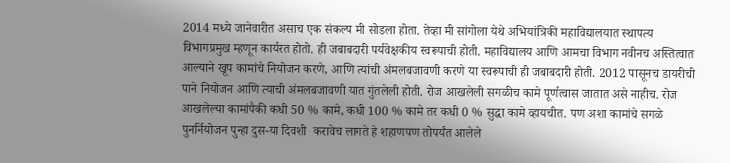2014 मध्ये जानेवारीत असाच एक संकल्प मी सोडला होता. तेव्हा मी सांगोला येथे अभियांत्रिकी महाविद्यालयात स्थापत्य विभागप्रमुख म्हणून कार्यरत होतो. ही जबाबदारी पर्यवेक्षकीय स्वरूपाची होती. महाविद्यालय आणि आमचा विभाग नवीनच अस्तित्वात आल्याने खूप कामांचे नियोजन करणे, आणि त्यांची अंमलबजावणी करणे या स्वरूपाची ही जबाबदारी होती. 2012 पासूनच डायरीची पाने नियोजन आणि त्याची अंमलबजावणी यात गुंतलेली होती. रोज आखलेली सगळीच कामे पूर्णत्वास जातात असे नाहीच. रोज आखलेल्या कामांपैकी कधी 50 % कामे, कधी 100 % कामे तर कधी 0 % सुद्धा कामे व्हायचीत. पण अशा कामांचे सगळे पुनर्नियोजन पुन्हा दुस-या दिवशी  करावेच लागते हे शहाणपण तोपर्यंत आलेले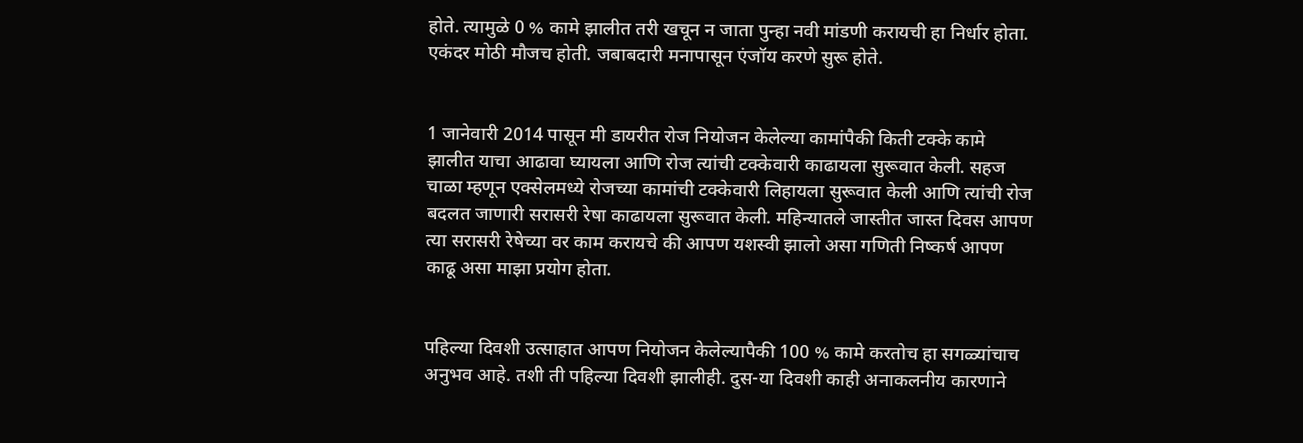होते. त्यामुळे 0 % कामे झालीत तरी खचून न जाता पुन्हा नवी मांडणी करायची हा निर्धार होता. एकंदर मोठी मौजच होती. जबाबदारी मनापासून एंजॉय करणे सुरू होते.


1 जानेवारी 2014 पासून मी डायरीत रोज नियोजन केलेल्या कामांपैकी किती टक्के कामे झालीत याचा आढावा घ्यायला आणि रोज त्यांची टक्केवारी काढायला सुरूवात केली. सहज चाळा म्हणून एक्सेलमध्ये रोजच्या कामांची टक्केवारी लिहायला सुरूवात केली आणि त्यांची रोज बदलत जाणारी सरासरी रेषा काढायला सुरूवात केली. महिन्यातले जास्तीत जास्त दिवस आपण त्या सरासरी रेषेच्या वर काम करायचे की आपण यशस्वी झालो असा गणिती निष्कर्ष आपण काढू असा माझा प्रयोग होता.


पहिल्या दिवशी उत्साहात आपण नियोजन केलेल्यापैकी 100 % कामे करतोच हा सगळ्यांचाच अनुभव आहे. तशी ती पहिल्या दिवशी झालीही. दुस-या दिवशी काही अनाकलनीय कारणाने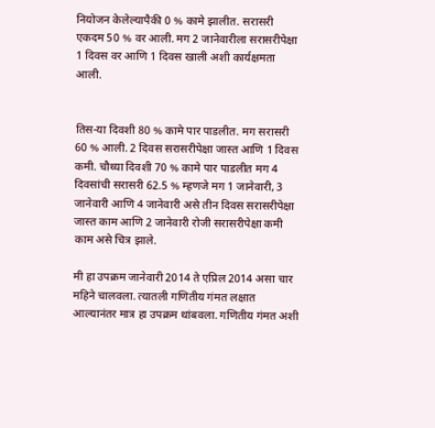नियोजन केलेल्यापैकी 0 % कामे झालीत. सरासरी एकदम 50 % वर आली. मग 2 जानेवारीला सरासरीपेक्षा 1 दिवस वर आणि 1 दिवस खाली अशी कार्यक्षमता आली.


तिस-या दिवशी 80 % कामे पार पाडलीत. मग सरासरी 60 % आली. 2 दिवस सरासरीपेक्षा जास्त आणि 1 दिवस कमी. चौथ्या दिवशी 70 % कामे पार पाडलीत मग 4 दिवसांची सरासरी 62.5 % म्हणजे मग 1 जानेवारी, 3 जानेवारी आणि 4 जानेवारी असे तीन दिवस सरासरीपेक्षा जास्त काम आणि 2 जानेवारी रोजी सरासरीपेक्षा कमी काम असे चित्र झाले.

मी हा उपक्रम जानेवारी 2014 ते एप्रिल 2014 असा चार महिने चालवला. त्यातली गणितीय गंमत लक्षात आल्यानंतर मात्र हा उपक्रम थांबवला. गणितीय गंमत अशी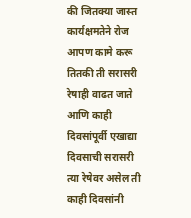की जितक्या जास्त कार्यक्षमतेने रोज आपण कामे करू तितकी ती सरासरी रेषाही वाढत जाते आणि काही दिवसांपूर्वी एखाद्या दिवसाची सरासरी त्या रेषेवर असेल ती काही दिवसांनी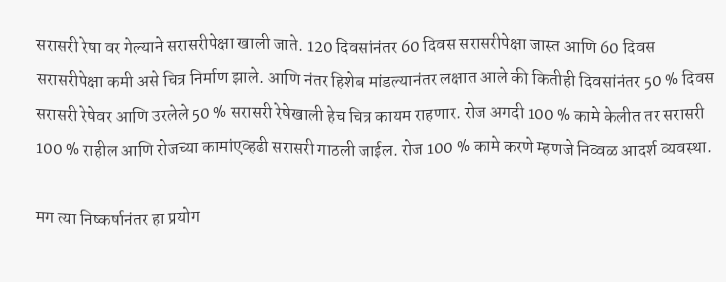सरासरी रेषा वर गेल्याने सरासरीपेक्षा खाली जाते. 120 दिवसांनंतर 60 दिवस सरासरीपेक्षा जास्त आणि 60 दिवस सरासरीपेक्षा कमी असे चित्र निर्माण झाले. आणि नंतर हिशेब मांडल्यानंतर लक्षात आले की कितीही दिवसांनंतर 50 % दिवस सरासरी रेषेवर आणि उरलेले 50 % सरासरी रेषेखाली हेच चित्र कायम राहणार. रोज अगदी 100 % कामे केलीत तर सरासरी 100 % राहील आणि रोजच्या कामांएव्हढी सरासरी गाठली जाईल. रोज 100 % कामे करणे म्हणजे निव्वळ आदर्श व्यवस्था.

मग त्या निष्कर्षानंतर हा प्रयोग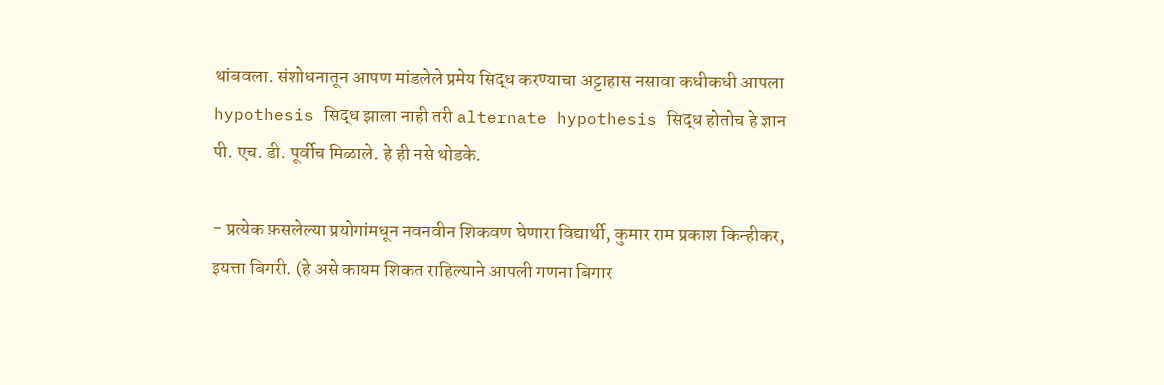थांबवला. संशोधनातून आपण मांडलेले प्रमेय सिद्ध करण्याचा अट्टाहास नसावा कधीकधी आपला hypothesis सिद्ध झाला नाही तरी alternate hypothesis सिद्ध होतोच हे ज्ञान पी. एच. डी. पूर्वीच मिळाले. हे ही नसे थोडके.

- प्रत्येक फ़सलेल्या प्रयोगांमधून नवनवीन शिकवण घेणारा विद्यार्थी, कुमार राम प्रकाश किन्हीकर, इयत्ता बिगरी. (हे असे कायम शिकत राहिल्याने आपली गणना बिगार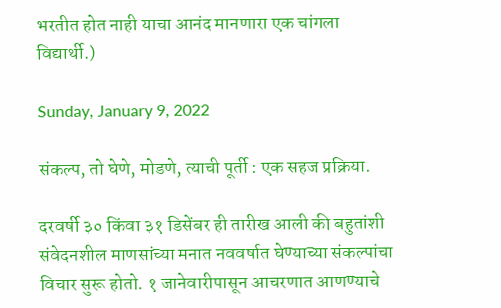भरतीत होत नाही याचा आनंद मानणारा एक चांगला विद्यार्थी.)

Sunday, January 9, 2022

संकल्प, तो घेणे, मोडणे, त्याची पूर्ती : एक सहज प्रक्रिया.

दरवर्षी ३० किंवा ३१ डिसेंबर ही तारीख आली की बहुतांशी संवेदनशील माणसांच्या मनात नववर्षात घेण्याच्या संकल्पांचा विचार सुरू होतो. १ जानेवारीपासून आचरणात आणण्याचे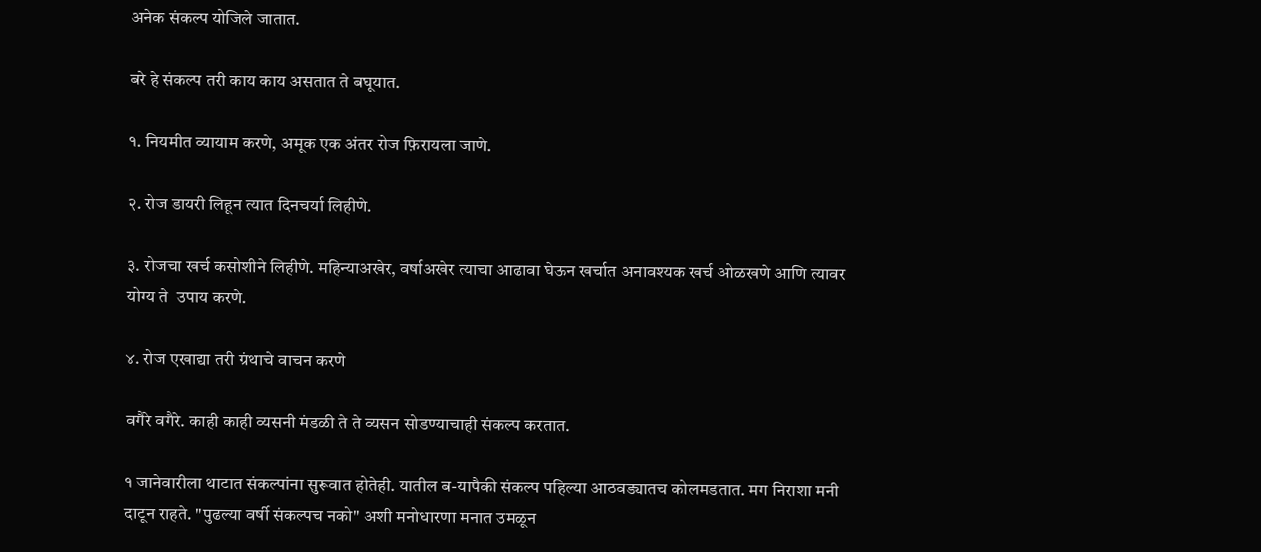अनेक संकल्प योजिले जातात.

बरे हे संकल्प तरी काय काय असतात ते बघूयात.

१. नियमीत व्यायाम करणे, अमूक एक अंतर रोज फ़िरायला जाणे.

२. रोज डायरी लिहून त्यात दिनचर्या लिहीणे.

३. रोजचा खर्च कसोशीने लिहीणे. महिन्याअखेर, वर्षाअखेर त्याचा आढावा घेऊन खर्चात अनावश्यक खर्च ओळखणे आणि त्यावर योग्य ते  उपाय करणे.

४. रोज एखाद्या तरी ग्रंथाचे वाचन करणे

वगैरे वगैरे. काही काही व्यसनी मंडळी ते ते व्यसन सोडण्याचाही संकल्प करतात.

१ जानेवारीला थाटात संकल्पांना सुरूवात होतेही. यातील ब-यापैकी संकल्प पहिल्या आठवड्यातच कोलमडतात. मग निराशा मनी दाटून राहते. "पुढल्या वर्षी संकल्पच नको" अशी मनोधारणा मनात उमळून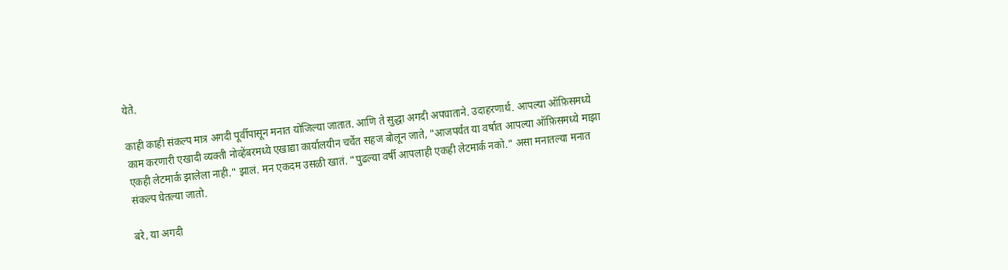येते.

काही काही संकल्प मात्र अगदी पूर्वीपासून मनात योजिल्या जातात. आणि ते सुद्धा अगदी अपघाताने. उदाहरणार्थ. आपल्या ऑफ़िसमध्ये काम करणारी एखादी व्यक्ती नोव्हेंबरमध्ये एखाद्या कार्यालयीन चर्चेत सहज बोलून जाते, "आजपर्यंत या वर्षात आपल्या ऑफ़िसमध्ये माझा एकही लेटमार्क झालेला नाही." झालं. मन एकदम उसळी खातं. "पुढल्या वर्षी आपलाही एकही लेटमार्क नको." असा मनातल्या मनात संकल्प घेतल्या जातो.

बरे, या अगदी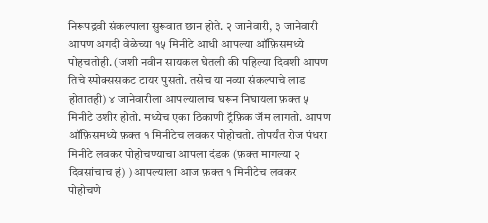निरूपद्रवी संकल्पाला सुरूवात छान होते. २ जानेवारी, ३ जानेवारी आपण अगदी वेळेच्या १५ मिनीटे आधी आपल्या ऑफ़िसमध्ये पोहचतोही. (जशी नवीन सायकल घेतली की पहिल्या दिवशी आपण तिचे स्पोक्ससकट टायर पुसतो. तसेच या नव्या संकल्पाचे लाड होतातही) ४ जानेवारीला आपल्यालाच घरून निघायला फ़क्त ५ मिनीटे उशीर होतो. मध्येच एका ठिकाणी ट्रॅफ़िक जॅम लागतो. आपण ऑफ़िसमध्ये फ़क्त १ मिनीटेच लवकर पोहोचतो. तोपर्यंत रोज पंधरा मिनीटे लवकर पोहोचण्याचा आपला दंडक (फ़क्त मागल्या २ दिवसांचाच हं) ) आपल्याला आज फ़क्त १ मिनीटेच लवकर पोहोचणे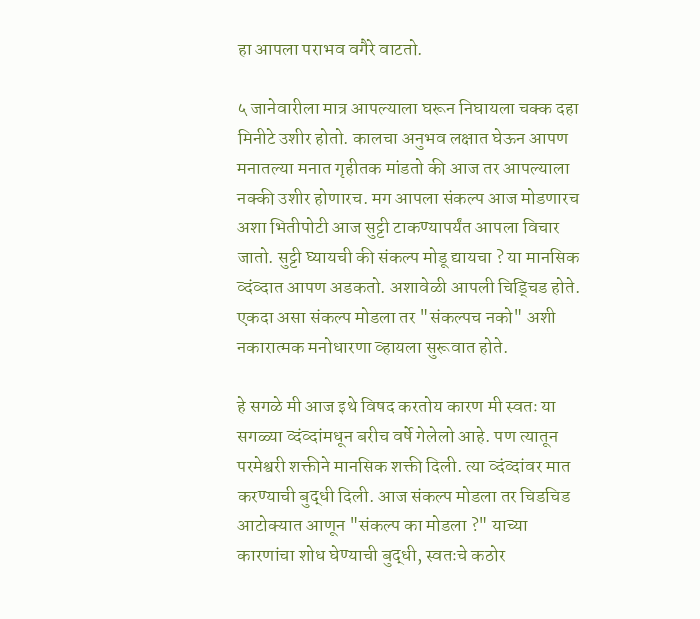हा आपला पराभव वगैरे वाटतो.

५ जानेवारीला मात्र आपल्याला घरून निघायला चक्क दहा मिनीटे उशीर होतो. कालचा अनुभव लक्षात घेऊन आपण मनातल्या मनात गृहीतक मांडतो की आज तर आपल्याला नक्की उशीर होणारच. मग आपला संकल्प आज मोडणारच अशा भितीपोटी आज सुट्टी टाकण्यापर्यंत आपला विचार जातो. सुट्टी घ्यायची की संकल्प मोडू द्यायचा ? या मानसिक व्दंव्दात आपण अडकतो. अशावेळी आपली चिड्चिड होते. एकदा असा संकल्प मोडला तर "संकल्पच नको" अशी नकारात्मक मनोधारणा व्हायला सुरूवात होते.

हे सगळे मी आज इथे विषद करतोय कारण मी स्वतः या सगळ्या व्दंव्दांमधून बरीच वर्षे गेलेलो आहे. पण त्यातून परमेश्वरी शक्तीने मानसिक शक्ती दिली. त्या व्दंव्दांवर मात करण्याची बुद्धी दिली. आज संकल्प मोडला तर चिडचिड आटोक्यात आणून "संकल्प का मोडला ?" याच्या कारणांचा शोध घेण्याची बुद्धी, स्वतःचे कठोर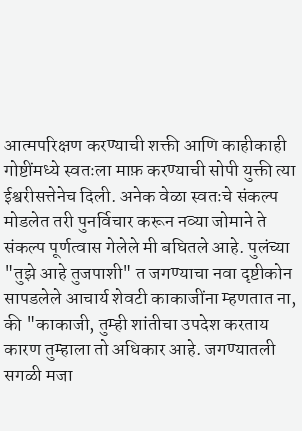आत्मपरिक्षण करण्याची शक्ती आणि काहीकाही गोष्टींमध्ये स्वतःला माफ़ करण्याची सोपी युक्ती त्या ईश्वरीसत्तेनेच दिली. अनेक वेळा स्वतःचे संकल्प मोडलेत तरी पुनर्विचार करून नव्या जोमाने ते संकल्प पूर्णत्वास गेलेले मी बघितले आहे. पुलंच्या "तुझे आहे तुजपाशी" त जगण्याचा नवा दृष्टीकोन सापडलेले आचार्य शेवटी काकाजींना म्हणतात ना, की "काकाजी, तुम्ही शांतीचा उपदेश करताय कारण तुम्हाला तो अधिकार आहे. जगण्यातली सगळी मजा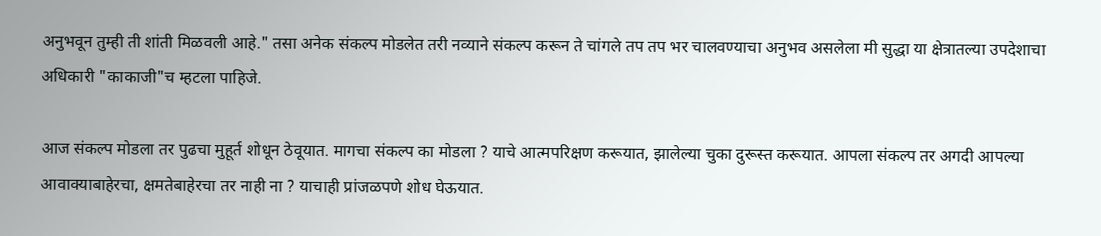अनुभवून तुम्ही ती शांती मिळवली आहे." तसा अनेक संकल्प मोडलेत तरी नव्याने संकल्प करून ते चांगले तप तप भर चालवण्याचा अनुभव असलेला मी सुद्धा या क्षेत्रातल्या उपदेशाचा अधिकारी "काकाजी"च म्हटला पाहिजे.

आज संकल्प मोडला तर पुढचा मुहूर्त शोधून ठेवूयात. मागचा संकल्प का मोडला ? याचे आत्मपरिक्षण करूयात, झालेल्या चुका दुरूस्त करूयात. आपला संकल्प तर अगदी आपल्या आवाक्याबाहेरचा, क्षमतेबाहेरचा तर नाही ना ? याचाही प्रांजळपणे शोध घेऊयात.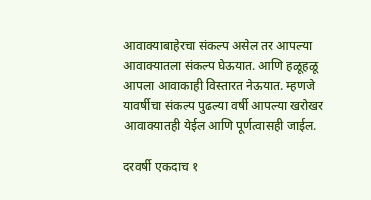आवाक्याबाहेरचा संकल्प असेल तर आपल्या आवाक्यातला संकल्प घेऊयात. आणि हळूहळू आपला आवाकाही विस्तारत नेऊयात. म्हणजे यावर्षीचा संकल्प पुढल्या वर्षी आपल्या खरोखर आवाक्यातही येईल आणि पूर्णत्वासही जाईल.

दरवर्षी एकदाच १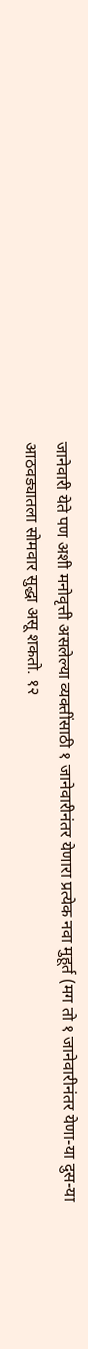जानेवारी येते पण अशी मनोवृत्ती असलेल्या व्यक्तींसाठी १ जानेवारीनंतर येणारा प्रत्येक नवा मुहूर्त (मग तो १ जानेवारीनंतर येणा-या दुस-या आठवड्यातला सोमवार सुद्धा असू शकतो. १२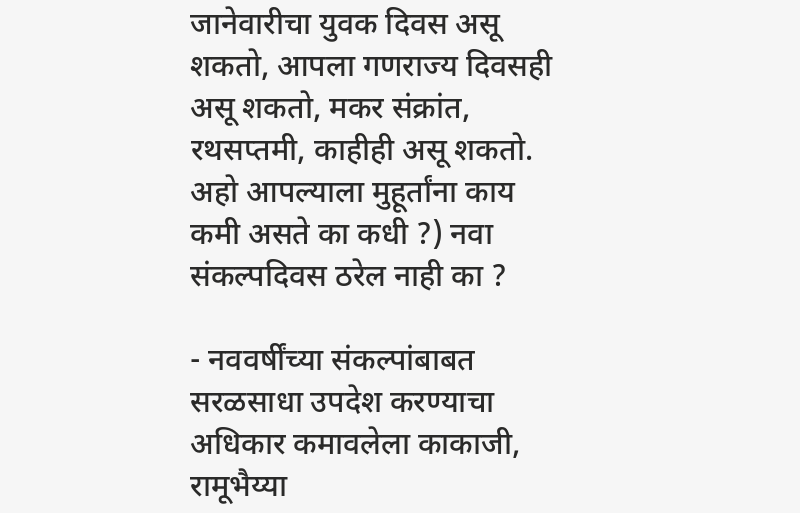जानेवारीचा युवक दिवस असू शकतो, आपला गणराज्य दिवसही असू शकतो, मकर संक्रांत, रथसप्तमी, काहीही असू शकतो. अहो आपल्याला मुहूर्तांना काय कमी असते का कधी ?) नवा संकल्पदिवस ठरेल नाही का ?

- नववर्षींच्या संकल्पांबाबत सरळसाधा उपदेश करण्याचा अधिकार कमावलेला काकाजी, रामूभैय्या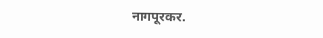नागपूरकर.